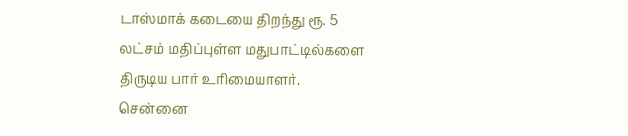டாஸ்மாக் கடையை திறந்து ரூ. 5 லட்சம் மதிப்புள்ள மதுபாட்டில்களை திருடிய பார் உரிமையாளர்.
சென்னை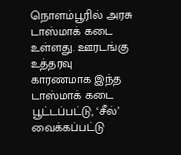நொளம்பூரில் அரசு டாஸ்மாக் கடை உள்ளது. ஊரடங்கு உத்தரவு காரணமாக இந்த டாஸ்மாக் கடை பூட்டப்பட்டு, ‘சீல்’ வைக்கப்பட்டு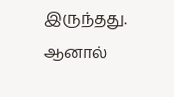இருந்தது.
ஆனால்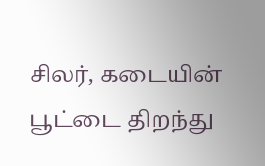சிலர், கடையின் பூட்டை திறந்து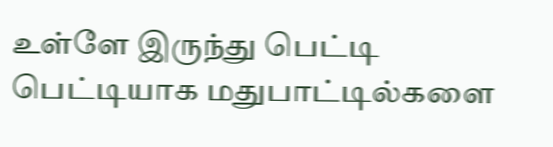உள்ளே இருந்து பெட்டி பெட்டியாக மதுபாட்டில்களை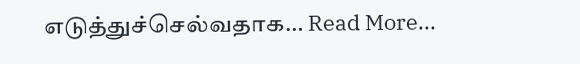எடுத்துச்செல்வதாக… Read More...